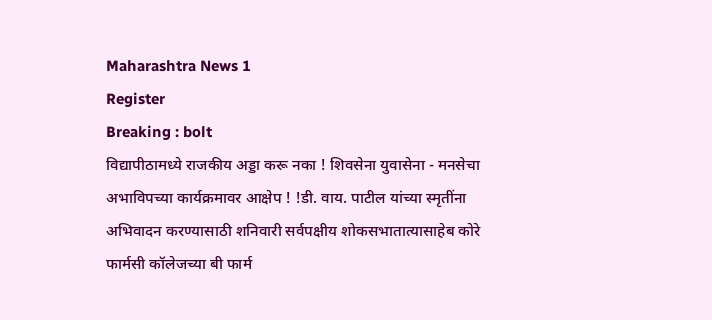Maharashtra News 1
Register
Breaking : bolt
विद्यापीठामध्ये राजकीय अड्डा करू नका ! शिवसेना युवासेना - मनसेचा अभाविपच्या कार्यक्रमावर आक्षेप ! !डी. वाय. पाटील यांच्या स्मृतींना अभिवादन करण्यासाठी शनिवारी सर्वपक्षीय शोकसभातात्यासाहेब कोरे फार्मसी कॉलेजच्या बी फार्म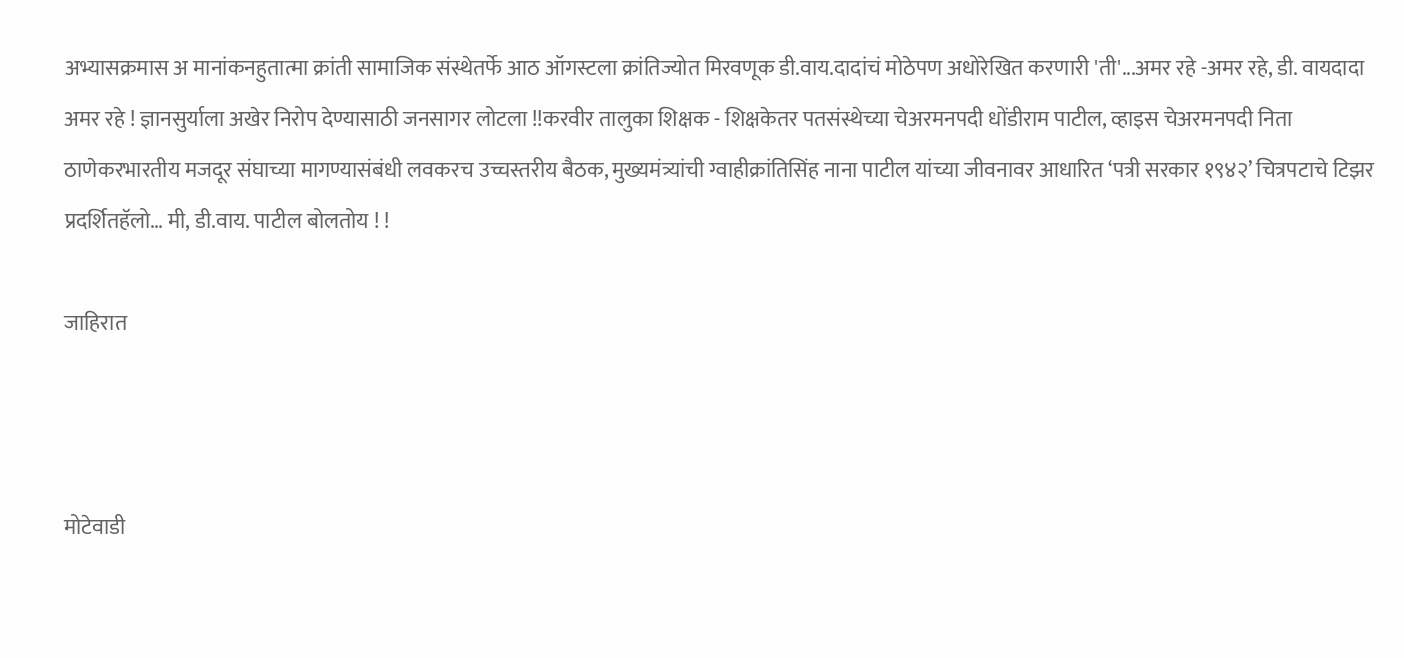अभ्यासक्रमास अ मानांकनहुतात्मा क्रांती सामाजिक संस्थेतर्फे आठ ऑगस्टला क्रांतिज्योत मिरवणूक डी.वाय.दादांचं मोठेपण अधोरेखित करणारी 'ती'...अमर रहे -अमर रहे, डी. वायदादा अमर रहे ! ज्ञानसुर्याला अखेर निरोप देण्यासाठी जनसागर लोटला !!करवीर तालुका शिक्षक - शिक्षकेतर पतसंस्थेच्या चेअरमनपदी धोंडीराम पाटील, व्हाइस चेअरमनपदी निता ठाणेकरभारतीय मजदूर संघाच्या मागण्यासंबंधी लवकरच उच्चस्तरीय बैठक, मुख्यमंत्र्यांची ग्वाहीक्रांतिसिंह नाना पाटील यांच्या जीवनावर आधारित ‘पत्री सरकार १९४२’ चित्रपटाचे टिझर प्रदर्शितहॅलो… मी, डी.वाय. पाटील बोलतोय ! !

जाहिरात



मोटेवाडी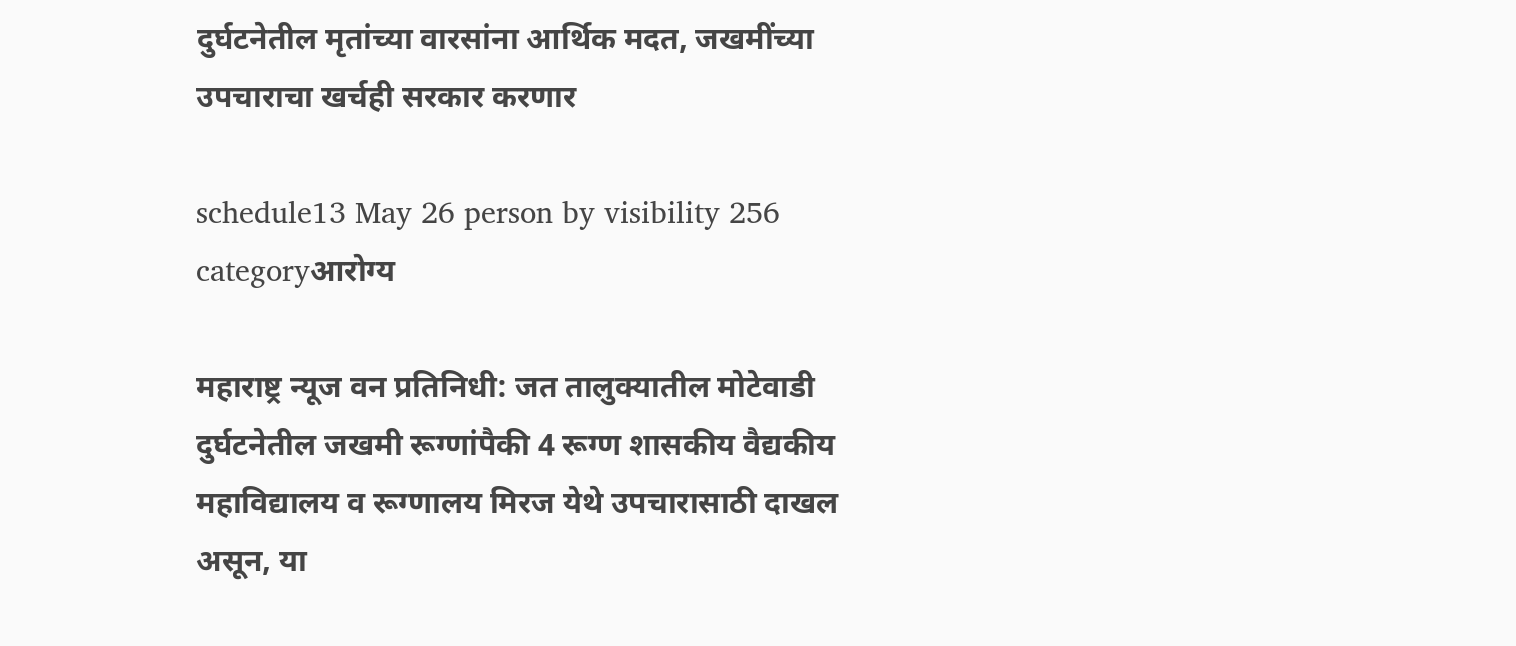दुर्घटनेतील मृतांच्या वारसांना आर्थिक मदत, जखमींच्या उपचाराचा खर्चही सरकार करणार

schedule13 May 26 person by visibility 256 categoryआरोग्य

महाराष्ट्र न्यूज वन प्रतिनिधी: जत तालुक्यातील मोटेवाडी दुर्घटनेतील जखमी रूग्णांपैकी 4 रूग्ण शासकीय वैद्यकीय महाविद्यालय व रूग्णालय मिरज येथे उपचारासाठी दाखल असून, या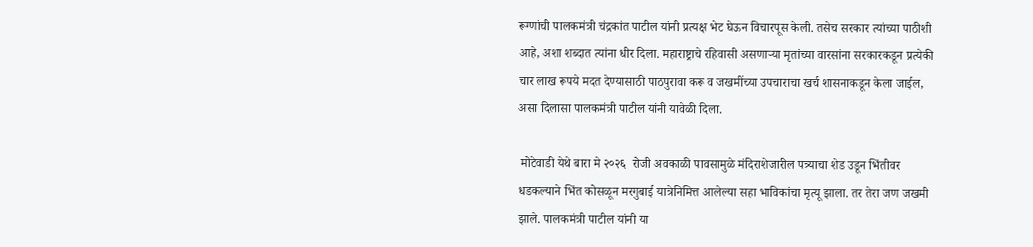रूग्णांची पालकमंत्री चंद्रकांत पाटील यांनी प्रत्यक्ष भेट घेऊन विचारपूस केली. तसेच सरकार त्यांच्या पाठीशी आहे, अशा शब्दात त्यांना धीर दिला. महाराष्ट्राचे रहिवासी असणाऱ्या मृतांच्या वारसांना सरकारकडून प्रत्येकी चार लाख रूपये मदत देण्यासाठी पाठपुरावा करू व जखमींच्या उपचाराचा खर्च शासनाकडून केला जाईल, असा दिलासा पालकमंत्री पाटील यांनी यावेळी दिला.

 मोटेवाडी येथे बारा मे २०२६  रोजी अवकाळी पावसामुळे मंदिराशेजारील पत्र्याचा शेड उडून भिंतीवर धडकल्याने भिंत कोसळून मरगुबाई यात्रेनिमित्त आलेल्या सहा भाविकांचा मृत्यू झाला. तर तेरा जण जखमी झाले. पालकमंत्री पाटील यांनी या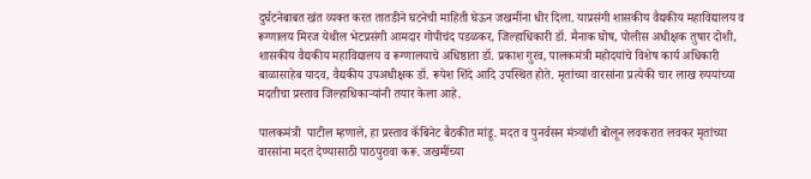दुर्घटनेबाबत खंत व्यक्त करत तातडीने घटनेची माहिती घेऊन जखमींना धीर दिला. याप्रसंगी शासकीय वैद्यकीय महाविद्यालय व रूग्णालय मिरज येथील भेटप्रसंगी आमदार गोपीचंद पडळकर, जिल्हाधिकारी डॉ. मैनाक घोष, पोलीस अधीक्षक तुषार दोशी, शासकीय वैद्यकीय महाविद्यालय व रूग्णालयाचे अधिष्ठाता डॉ. प्रकाश गुरव, पालकमंत्री महोदयांचे विशेष कार्य अधिकारी बाळासाहेब यादव, वैद्यकीय उपअधीक्षक डॉ. रूपेश शिंदे आदि उपस्थित होते. मृतांच्या वारसांना प्रत्येकी चार लाख रुपयांच्या मदतीचा प्रस्ताव जिल्हाधिकाऱ्यांनी तयार केला आहे.

पालकमंत्री  पाटील म्हणाले, हा प्रस्ताव कॅबिनेट बैठकीत मांडू. मदत व पुनर्वसन मंत्र्यांशी बोलून लवकरात लवकर मृतांच्या वारसांना मदत देण्यासाठी पाठपुरावा करू. जखमींच्या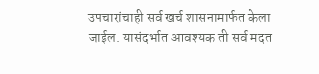उपचारांचाही सर्व खर्च शासनामार्फत केला जाईल. यासंदर्भात आवश्यक ती सर्व मदत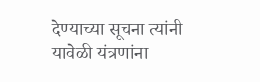देण्याच्या सूचना त्यांनी यावेळी यंत्रणांना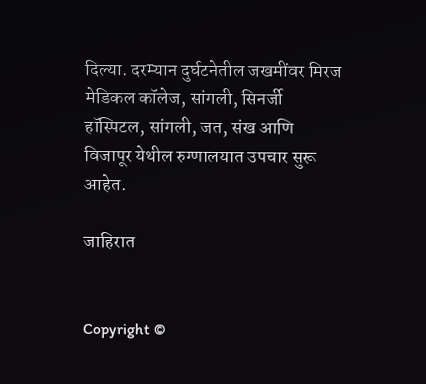दिल्या. दरम्यान दुर्घटनेतील जखमींवर मिरज मेडिकल कॉलेज, सांगली, सिनर्जी हॉस्पिटल, सांगली, जत, संख आणि विजापूर येथील रुग्णालयात उपचार सुरू आहेत.

जाहिरात


Copyright ©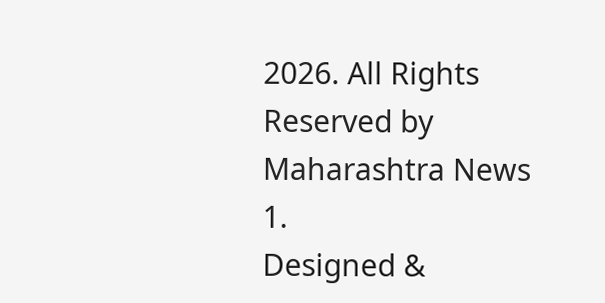2026. All Rights Reserved by Maharashtra News 1.
Designed &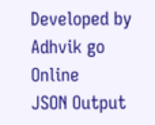Developed by Adhvik go Online
JSON Output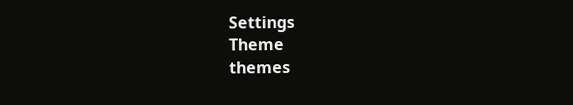Settings
Theme
themes